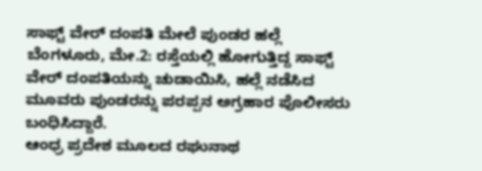ಸಾಫ್ಟ್ ವೇರ್ ದಂಪತಿ ಮೇಲೆ ಪುಂಡರ ಹಲ್ಲೆ
ಬೆಂಗಳೂರು, ಮೇ.2: ರಸ್ತೆಯಲ್ಲಿ ಹೋಗುತ್ತಿದ್ದ ಸಾಫ್ಟ್ ವೇರ್ ದಂಪತಿಯನ್ನು ಚುಡಾಯಿಸಿ, ಹಲ್ಲೆ ನಡೆಸಿದ ಮೂವರು ಪುಂಡರನ್ನು ಪರಪ್ಪನ ಅಗ್ರಹಾರ ಪೊಲೀಸರು ಬಂಧಿಸಿದ್ದಾರೆ.
ಆಂಧ್ರ ಪ್ರದೇಶ ಮೂಲದ ರಘುನಾಥ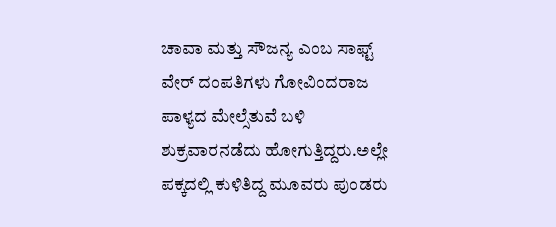ಚಾವಾ ಮತ್ತು ಸೌಜನ್ಯ ಎಂಬ ಸಾಫ್ಟ್ ವೇರ್ ದಂಪತಿಗಳು ಗೋವಿಂದರಾಜ ಪಾಳ್ಯದ ಮೇಲ್ಸೆತುವೆ ಬಳಿ ಶುಕ್ರವಾರನಡೆದು ಹೋಗುತ್ತಿದ್ದರು.ಅಲ್ಲೇ ಪಕ್ಕದಲ್ಲಿ ಕುಳಿತಿದ್ದ ಮೂವರು ಪುಂಡರು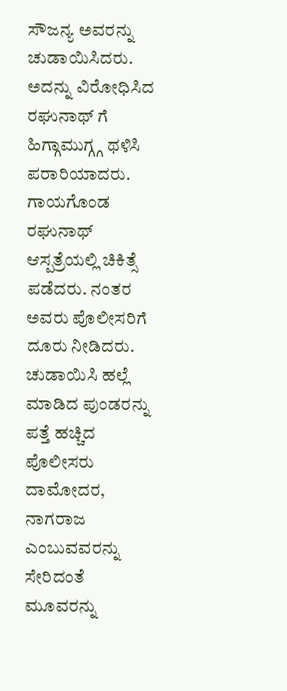ಸೌಜನ್ಯ ಅವರನ್ನು ಚುಡಾಯಿಸಿದರು. ಅದನ್ನು ವಿರೋಧಿಸಿದ ರಘುನಾಥ್ ಗೆ ಹಿಗ್ಗಾಮುಗ್ಗ್ಗ ಥಳಿಸಿ ಪರಾರಿಯಾದರು.
ಗಾಯಗೊಂಡ ರಘುನಾಥ್ ಆಸ್ಪತ್ರೆಯಲ್ಲಿ ಚಿಕಿತ್ಸೆ ಪಡೆದರು. ನಂತರ ಅವರು ಪೊಲೀಸರಿಗೆ ದೂರು ನೀಡಿದರು. ಚುಡಾಯಿಸಿ ಹಲ್ಲೆ ಮಾಡಿದ ಪುಂಡರನ್ನು ಪತ್ತೆ ಹಚ್ಚಿದ ಪೊಲೀಸರು ದಾಮೋದರ, ನಾಗರಾಜ ಎಂಬುವವರನ್ನು ಸೇರಿದಂತೆ ಮೂವರನ್ನು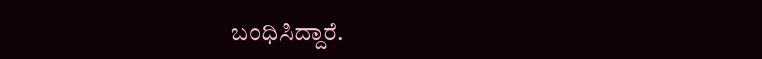ಬಂಧಿಸಿದ್ದಾರೆ.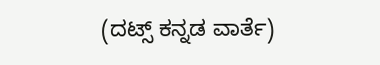(ದಟ್ಸ್ ಕನ್ನಡ ವಾರ್ತೆ)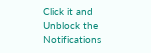Click it and Unblock the Notifications